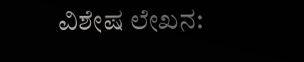ವಿಶೇಷ ಲೇಖನ: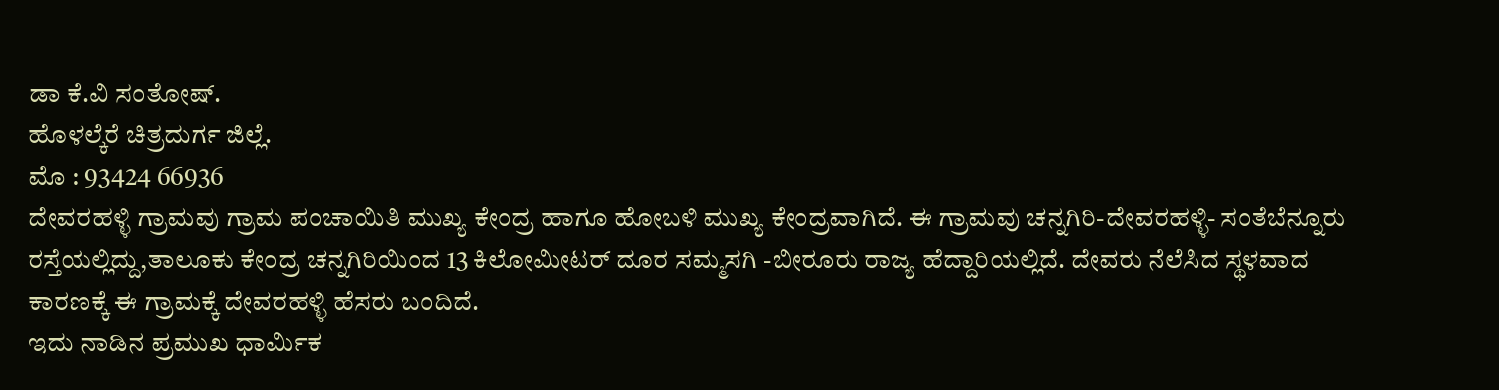ಡಾ ಕೆ.ವಿ ಸಂತೋಷ್.
ಹೊಳಲ್ಕೆರೆ ಚಿತ್ರದುರ್ಗ ಜಿಲ್ಲೆ.
ಮೊ : 93424 66936
ದೇವರಹಳ್ಳಿ ಗ್ರಾಮವು ಗ್ರಾಮ ಪಂಚಾಯಿತಿ ಮುಖ್ಯ ಕೇಂದ್ರ ಹಾಗೂ ಹೋಬಳಿ ಮುಖ್ಯ ಕೇಂದ್ರವಾಗಿದೆ. ಈ ಗ್ರಾಮವು ಚನ್ನಗಿರಿ-ದೇವರಹಳ್ಳಿ- ಸಂತೆಬೆನ್ನೂರು ರಸ್ತೆಯಲ್ಲಿದ್ದು,ತಾಲೂಕು ಕೇಂದ್ರ ಚನ್ನಗಿರಿಯಿಂದ 13 ಕಿಲೋಮೀಟರ್ ದೂರ ಸಮ್ಮಸಗಿ -ಬೀರೂರು ರಾಜ್ಯ ಹೆದ್ದಾರಿಯಲ್ಲಿದೆ. ದೇವರು ನೆಲೆಸಿದ ಸ್ಥಳವಾದ ಕಾರಣಕ್ಕೆ ಈ ಗ್ರಾಮಕ್ಕೆ ದೇವರಹಳ್ಳಿ ಹೆಸರು ಬಂದಿದೆ.
ಇದು ನಾಡಿನ ಪ್ರಮುಖ ಧಾರ್ಮಿಕ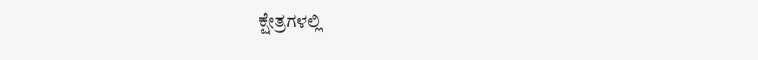ಕ್ಷೇತ್ರಗಳಲ್ಲಿ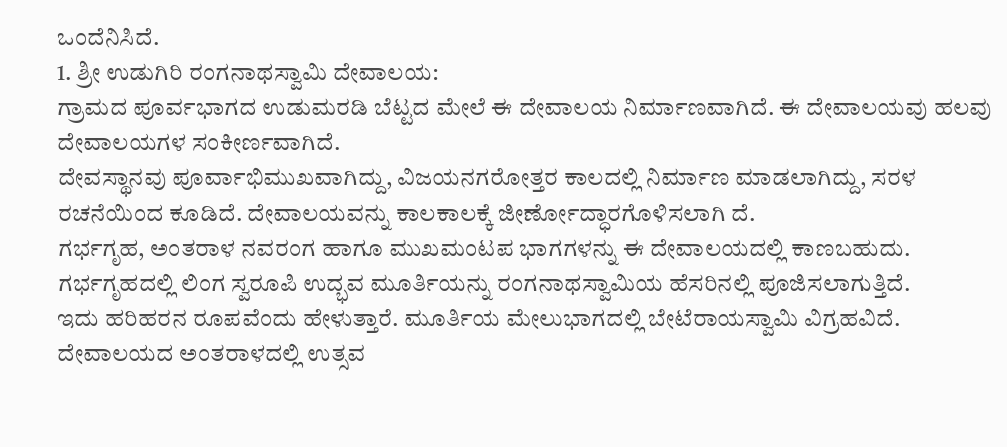ಒಂದೆನಿಸಿದೆ.
1. ಶ್ರೀ ಉಡುಗಿರಿ ರಂಗನಾಥಸ್ವಾಮಿ ದೇವಾಲಯ:
ಗ್ರಾಮದ ಪೂರ್ವಭಾಗದ ಉಡುಮರಡಿ ಬೆಟ್ಟದ ಮೇಲೆ ಈ ದೇವಾಲಯ ನಿರ್ಮಾಣವಾಗಿದೆ. ಈ ದೇವಾಲಯವು ಹಲವು ದೇವಾಲಯಗಳ ಸಂಕೀರ್ಣವಾಗಿದೆ.
ದೇವಸ್ಥಾನವು ಪೂರ್ವಾಭಿಮುಖವಾಗಿದ್ದು, ವಿಜಯನಗರೋತ್ತರ ಕಾಲದಲ್ಲಿ ನಿರ್ಮಾಣ ಮಾಡಲಾಗಿದ್ದು, ಸರಳ ರಚನೆಯಿಂದ ಕೂಡಿದೆ. ದೇವಾಲಯವನ್ನು ಕಾಲಕಾಲಕ್ಕೆ ಜೀರ್ಣೋದ್ಧಾರಗೊಳಿಸಲಾಗಿ ದೆ.
ಗರ್ಭಗೃಹ, ಅಂತರಾಳ ನವರಂಗ ಹಾಗೂ ಮುಖಮಂಟಪ ಭಾಗಗಳನ್ನು ಈ ದೇವಾಲಯದಲ್ಲಿ ಕಾಣಬಹುದು.
ಗರ್ಭಗೃಹದಲ್ಲಿ ಲಿಂಗ ಸ್ವರೂಪಿ ಉದ್ಭವ ಮೂರ್ತಿಯನ್ನು ರಂಗನಾಥಸ್ವಾಮಿಯ ಹೆಸರಿನಲ್ಲಿ ಪೂಜಿಸಲಾಗುತ್ತಿದೆ.
ಇದು ಹರಿಹರನ ರೂಪವೆಂದು ಹೇಳುತ್ತಾರೆ. ಮೂರ್ತಿಯ ಮೇಲುಭಾಗದಲ್ಲಿ ಬೇಟೆರಾಯಸ್ವಾಮಿ ವಿಗ್ರಹವಿದೆ.
ದೇವಾಲಯದ ಅಂತರಾಳದಲ್ಲಿ ಉತ್ಸವ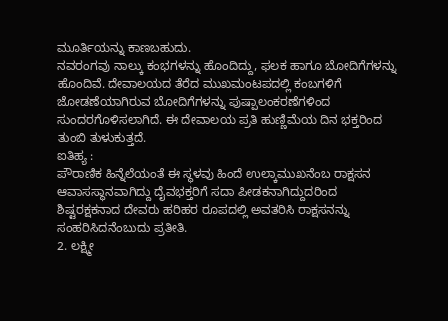ಮೂರ್ತಿಯನ್ನು ಕಾಣಬಹುದು.
ನವರಂಗವು ನಾಲ್ಕು ಕಂಭಗಳನ್ನು ಹೊಂದಿದ್ದು, ಫಲಕ ಹಾಗೂ ಬೋದಿಗೆಗಳನ್ನು ಹೊಂದಿವೆ. ದೇವಾಲಯದ ತೆರೆದ ಮುಖಮಂಟಪದಲ್ಲಿ ಕಂಬಗಳಿಗೆ ಜೋಡಣೆಯಾಗಿರುವ ಬೋದಿಗೆಗಳನ್ನು ಪುಷ್ಪಾಲಂಕರಣೆಗಳಿಂದ ಸುಂದರಗೊಳಿಸಲಾಗಿದೆ. ಈ ದೇವಾಲಯ ಪ್ರತಿ ಹುಣ್ಣಿಮೆಯ ದಿನ ಭಕ್ತರಿಂದ ತುಂಬಿ ತುಳುಕುತ್ತದೆ.
ಐತಿಹ್ಯ :
ಪೌರಾಣಿಕ ಹಿನ್ನೆಲೆಯಂತೆ ಈ ಸ್ಥಳವು ಹಿಂದೆ ಉಲ್ಕಾಮುಖನೆಂಬ ರಾಕ್ಷಸನ ಆವಾಸಸ್ಥಾನವಾಗಿದ್ದು ದೈವಭಕ್ತರಿಗೆ ಸದಾ ಪೀಡಕನಾಗಿದ್ದುದರಿಂದ ಶಿಷ್ಟರಕ್ಷಕನಾದ ದೇವರು ಹರಿಹರ ರೂಪದಲ್ಲಿ ಅವತರಿಸಿ ರಾಕ್ಷಸನನ್ನು ಸಂಹರಿಸಿದನೆಂಬುದು ಪ್ರತೀತಿ.
2. ಲಕ್ಷ್ಮೀ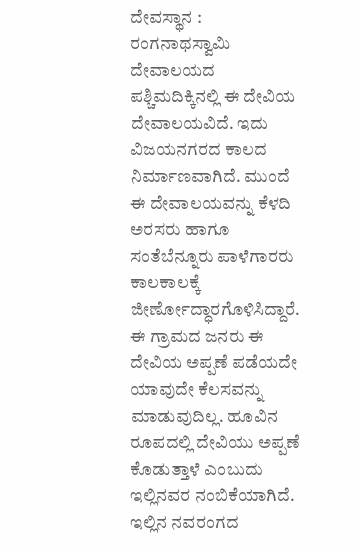ದೇವಸ್ಥಾನ :
ರಂಗನಾಥಸ್ವಾಮಿ ದೇವಾಲಯದ ಪಶ್ಚಿಮದಿಕ್ಕಿನಲ್ಲಿ ಈ ದೇವಿಯ ದೇವಾಲಯವಿದೆ. ಇದು ವಿಜಯನಗರದ ಕಾಲದ ನಿರ್ಮಾಣವಾಗಿದೆ. ಮುಂದೆ ಈ ದೇವಾಲಯವನ್ನು ಕೆಳದಿ ಅರಸರು ಹಾಗೂ ಸಂತೆಬೆನ್ನೂರು ಪಾಳೆಗಾರರು ಕಾಲಕಾಲಕ್ಕೆ ಜೀರ್ಣೋದ್ಧಾರಗೊಳಿಸಿದ್ದಾರೆ.
ಈ ಗ್ರಾಮದ ಜನರು ಈ ದೇವಿಯ ಅಪ್ಪಣೆ ಪಡೆಯದೇ ಯಾವುದೇ ಕೆಲಸವನ್ನು ಮಾಡುವುದಿಲ್ಲ. ಹೂವಿನ ರೂಪದಲ್ಲಿ ದೇವಿಯು ಅಪ್ಪಣೆ ಕೊಡುತ್ತಾಳೆ ಎಂಬುದು ಇಲ್ಲಿನವರ ನಂಬಿಕೆಯಾಗಿದೆ. ಇಲ್ಲಿನ ನವರಂಗದ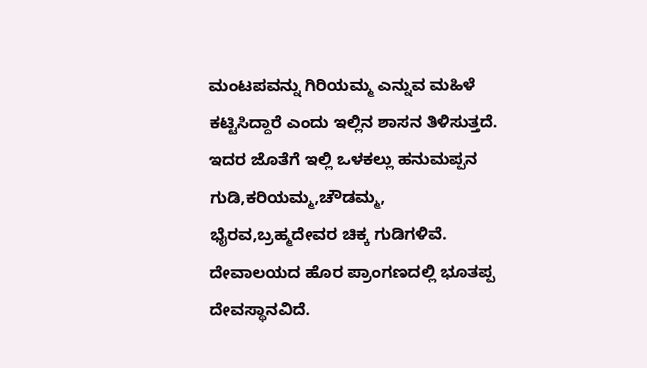ಮಂಟಪವನ್ನು ಗಿರಿಯಮ್ಮ ಎನ್ನುವ ಮಹಿಳೆ ಕಟ್ಟಿಸಿದ್ದಾರೆ ಎಂದು ಇಲ್ಲಿನ ಶಾಸನ ತಿಳಿಸುತ್ತದೆ.
ಇದರ ಜೊತೆಗೆ ಇಲ್ಲಿ ಒಳಕಲ್ಲು ಹನುಮಪ್ಪನ ಗುಡಿ,ಕರಿಯಮ್ಮ,ಚೌಡಮ್ಮ, ಭೈರವ,ಬ್ರಹ್ಮದೇವರ ಚಿಕ್ಕ ಗುಡಿಗಳಿವೆ. ದೇವಾಲಯದ ಹೊರ ಪ್ರಾಂಗಣದಲ್ಲಿ ಭೂತಪ್ಪ ದೇವಸ್ಥಾನವಿದೆ.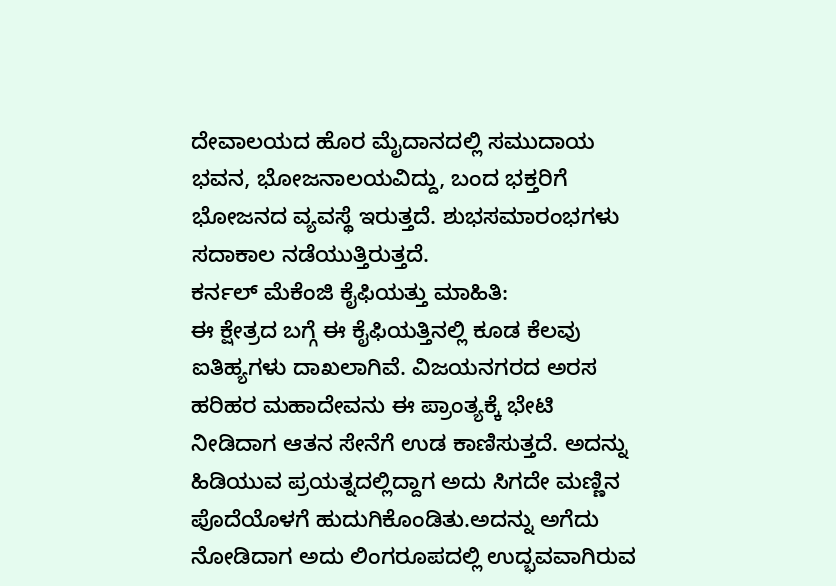ದೇವಾಲಯದ ಹೊರ ಮೈದಾನದಲ್ಲಿ ಸಮುದಾಯ ಭವನ, ಭೋಜನಾಲಯವಿದ್ದು, ಬಂದ ಭಕ್ತರಿಗೆ ಭೋಜನದ ವ್ಯವಸ್ಥೆ ಇರುತ್ತದೆ. ಶುಭಸಮಾರಂಭಗಳು ಸದಾಕಾಲ ನಡೆಯುತ್ತಿರುತ್ತದೆ.
ಕರ್ನಲ್ ಮೆಕೆಂಜಿ ಕೈಫಿಯತ್ತು ಮಾಹಿತಿ:
ಈ ಕ್ಷೇತ್ರದ ಬಗ್ಗೆ ಈ ಕೈಫಿಯತ್ತಿನಲ್ಲಿ ಕೂಡ ಕೆಲವು ಐತಿಹ್ಯಗಳು ದಾಖಲಾಗಿವೆ. ವಿಜಯನಗರದ ಅರಸ ಹರಿಹರ ಮಹಾದೇವನು ಈ ಪ್ರಾಂತ್ಯಕ್ಕೆ ಭೇಟಿ ನೀಡಿದಾಗ ಆತನ ಸೇನೆಗೆ ಉಡ ಕಾಣಿಸುತ್ತದೆ. ಅದನ್ನು ಹಿಡಿಯುವ ಪ್ರಯತ್ನದಲ್ಲಿದ್ದಾಗ ಅದು ಸಿಗದೇ ಮಣ್ಣಿನ ಪೊದೆಯೊಳಗೆ ಹುದುಗಿಕೊಂಡಿತು.ಅದನ್ನು ಅಗೆದು ನೋಡಿದಾಗ ಅದು ಲಿಂಗರೂಪದಲ್ಲಿ ಉದ್ಭವವಾಗಿರುವ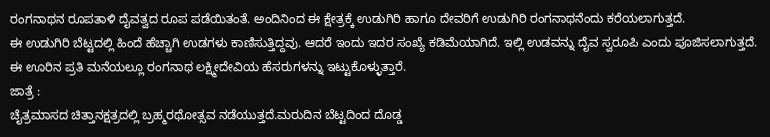ರಂಗನಾಥನ ರೂಪತಾಳಿ ದೈವತ್ವದ ರೂಪ ಪಡೆಯಿತಂತೆ. ಅಂದಿನಿಂದ ಈ ಕ್ಷೇತ್ರಕ್ಕೆ ಉಡುಗಿರಿ ಹಾಗೂ ದೇವರಿಗೆ ಉಡುಗಿರಿ ರಂಗನಾಥನೆಂದು ಕರೆಯಲಾಗುತ್ತದೆ.
ಈ ಉಡುಗಿರಿ ಬೆಟ್ಟದಲ್ಲಿ ಹಿಂದೆ ಹೆಚ್ಚಾಗಿ ಉಡಗಳು ಕಾಣಿಸುತ್ತಿದ್ದವು. ಆದರೆ ಇಂದು ಇದರ ಸಂಖ್ಯೆ ಕಡಿಮೆಯಾಗಿದೆ. ಇಲ್ಲಿ ಉಡವನ್ನು ದೈವ ಸ್ವರೂಪಿ ಎಂದು ಪೂಜಿಸಲಾಗುತ್ತದೆ.
ಈ ಊರಿನ ಪ್ರತಿ ಮನೆಯಲ್ಲೂ ರಂಗನಾಥ ಲಕ್ಷ್ಮೀದೇವಿಯ ಹೆಸರುಗಳನ್ನು ಇಟ್ಟುಕೊಳ್ಳುತ್ತಾರೆ.
ಜಾತ್ರೆ :
ಚೈತ್ರಮಾಸದ ಚಿತ್ತಾನಕ್ಷತ್ರದಲ್ಲಿ ಬ್ರಹ್ಮರಥೋತ್ಸವ ನಡೆಯುತ್ತದೆ.ಮರುದಿನ ಬೆಟ್ಟದಿಂದ ದೊಡ್ಡ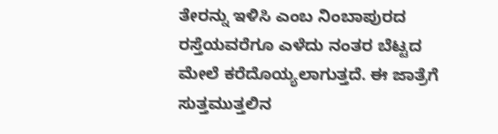ತೇರನ್ನು ಇಳಿಸಿ ಎಂಬ ನಿಂಬಾಪುರದ ರಸ್ತೆಯವರೆಗೂ ಎಳೆದು ನಂತರ ಬೆಟ್ಟದ ಮೇಲೆ ಕರೆದೊಯ್ಯಲಾಗುತ್ತದೆ. ಈ ಜಾತ್ರೆಗೆ ಸುತ್ತಮುತ್ತಲಿನ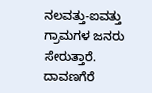ನಲವತ್ತು-ಐವತ್ತು ಗ್ರಾಮಗಳ ಜನರು ಸೇರುತ್ತಾರೆ. ದಾವಣಗೆರೆ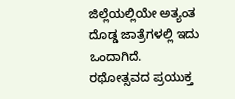ಜಿಲ್ಲೆಯಲ್ಲಿಯೇ ಅತ್ಯಂತ ದೊಡ್ಡ ಜಾತ್ರೆಗಳಲ್ಲಿ ಇದು ಒಂದಾಗಿದೆ.
ರಥೋತ್ಸವದ ಪ್ರಯುಕ್ತ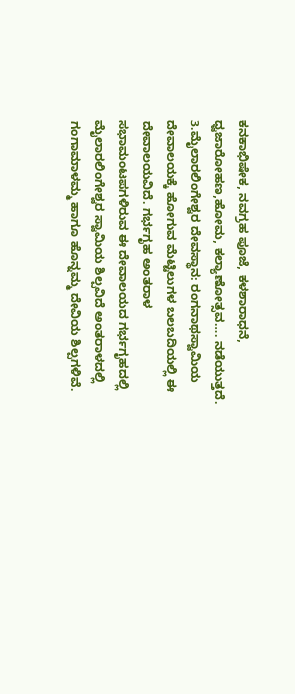ಕನಕಾಭಿಷೇಕ, ನವಗ್ರಹ ಪೂಜೆ, ಕಳಶಾರಾಧನೆ, ಧ್ವಜಾರೋಹಣ,ಹೋಮ, ಕಲ್ಯಾಣೋತ್ಸವ…. ನಡೆಯುತ್ತದೆ.
3.ಮೈಲಾರಲಿಂಗೇಶ್ವರ ದೇವಸ್ಥಾನ: ರಂಗನಾಥಸ್ವಾಮಿಯ ದೇವಾಲಯಕ್ಕೆ ಹೋಗುವ ಮೆಟ್ಟಿಲುಗಳ ಬಲಬದಿಯಲ್ಲಿ ಈ ದೇವಾಲಯವಿದೆ. ಗರ್ಭಗೃಹ ಅಂತರಾಳ ಸಭಾಮಂಟಪಗಳಿರುವ ಈ ದೇವಾಲಯದ ಗರ್ಭಗೃಹದಲ್ಲಿ ಮೈಲಾರಲಿಂಗೇಶ್ವರ ಸ್ವಾಮಿಯ ಶಿಲ್ಪವಿದೆ ಅಂತರಾಳದಲ್ಲಿ ಗಂಗಾಮಾಳಮ್ಮ ಹಾಗೂ ಹೊನ್ನಮ್ಮ ದೇವಿಯ ಶಿಲ್ಪಗಳಿವೆ.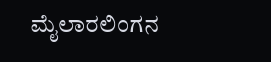ಮೈಲಾರಲಿಂಗನ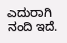ಎದುರಾಗಿ ನಂದಿ ಇದೆ.